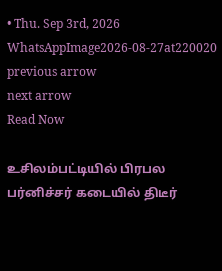• Thu. Sep 3rd, 2026
WhatsAppImage2026-08-27at220020
previous arrow
next arrow
Read Now

உசிலம்பட்டியில் பிரபல பர்னிச்சர் கடையில் திடீர்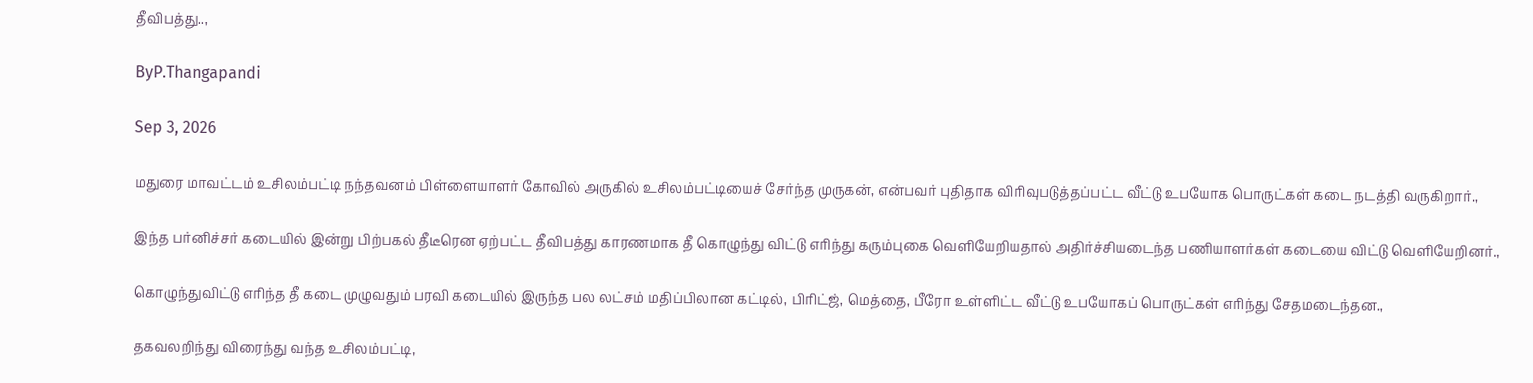தீவிபத்து..,

ByP.Thangapandi

Sep 3, 2026

மதுரை மாவட்டம் உசிலம்பட்டி நந்தவனம் பிள்ளையாளர் கோவில் அருகில் உசிலம்பட்டியைச் சேர்ந்த முருகன், என்பவர் புதிதாக விரிவுபடுத்தப்பட்ட வீட்டு உபயோக பொருட்கள் கடை நடத்தி வருகிறார்.,

இந்த பர்னிச்சர் கடையில் இன்று பிற்பகல் தீடீரென ஏற்பட்ட தீவிபத்து காரணமாக தீ கொழுந்து விட்டு எரிந்து கரும்புகை வெளியேறியதால் அதிர்ச்சியடைந்த பணியாளர்கள் கடையை விட்டு வெளியேறினர்.,

கொழுந்துவிட்டு எரிந்த தீ கடை முழுவதும் பரவி கடையில் இருந்த பல லட்சம் மதிப்பிலான கட்டில், பிரிட்ஜ், மெத்தை, பீரோ உள்ளிட்ட வீட்டு உபயோகப் பொருட்கள் எரிந்து சேதமடைந்தன.,

தகவலறிந்து விரைந்து வந்த உசிலம்பட்டி,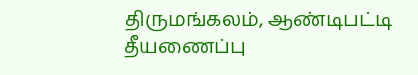திருமங்கலம், ஆண்டிபட்டி தீயணைப்பு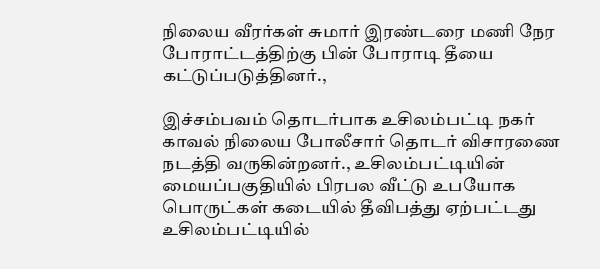நிலைய வீரர்கள் சுமார் இரண்டரை மணி நேர போராட்டத்திற்கு பின் போராடி தீயை கட்டுப்படுத்தினர்.,

இச்சம்பவம் தொடர்பாக உசிலம்பட்டி நகர் காவல் நிலைய போலீசார் தொடர் விசாரணை நடத்தி வருகின்றனர்., உசிலம்பட்டியின் மையப்பகுதியில் பிரபல வீட்டு உபயோக பொருட்கள் கடையில் தீவிபத்து ஏற்பட்டது உசிலம்பட்டியில்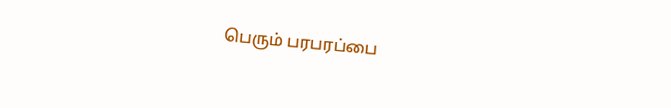பெரும் பரபரப்பை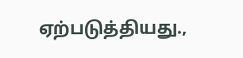ஏற்படுத்தியது.,